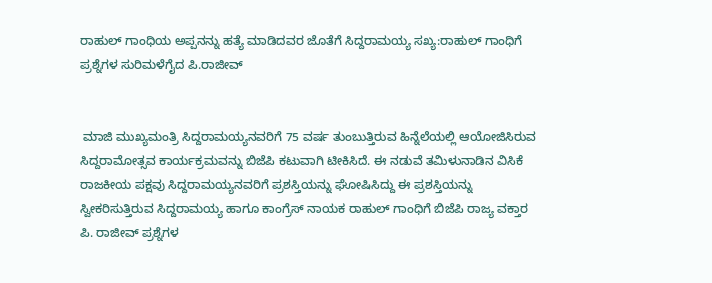ರಾಹುಲ್ ಗಾಂಧಿಯ ಅಪ್ಪನನ್ನು ಹತ್ಯೆ ಮಾಡಿದವರ ಜೊತೆಗೆ ಸಿದ್ದರಾಮಯ್ಯ ಸಖ್ಯ:ರಾಹುಲ್ ಗಾಂಧಿಗೆ ಪ್ರಶ್ನೆಗಳ ಸುರಿಮಳೆಗೈದ ಪಿ.ರಾಜೀವ್


 ಮಾಜಿ ಮುಖ್ಯಮಂತ್ರಿ ಸಿದ್ದರಾಮಯ್ಯನವರಿಗೆ 75 ವರ್ಷ ತುಂಬುತ್ತಿರುವ ಹಿನ್ನೆಲೆಯಲ್ಲಿ ಆಯೋಜಿಸಿರುವ ಸಿದ್ದರಾಮೋತ್ಸವ ಕಾರ್ಯಕ್ರಮವನ್ನು ಬಿಜೆಪಿ ಕಟುವಾಗಿ ಟೀಕಿಸಿದೆ. ಈ ನಡುವೆ ತಮಿಳುನಾಡಿನ ವಿಸಿಕೆ ರಾಜಕೀಯ ಪಕ್ಷವು ಸಿದ್ದರಾಮಯ್ಯನವರಿಗೆ ಪ್ರಶಸ್ತಿಯನ್ನು ಘೋಷಿಸಿದ್ದು ಈ ಪ್ರಶಸ್ತಿಯನ್ನು ಸ್ವೀಕರಿಸುತ್ತಿರುವ ಸಿದ್ದರಾಮಯ್ಯ ಹಾಗೂ ಕಾಂಗ್ರೆಸ್ ನಾಯಕ ರಾಹುಲ್ ಗಾಂಧಿಗೆ ಬಿಜೆಪಿ ರಾಜ್ಯ ವಕ್ತಾರ ಪಿ. ರಾಜೀವ್ ಪ್ರಶ್ನೆಗಳ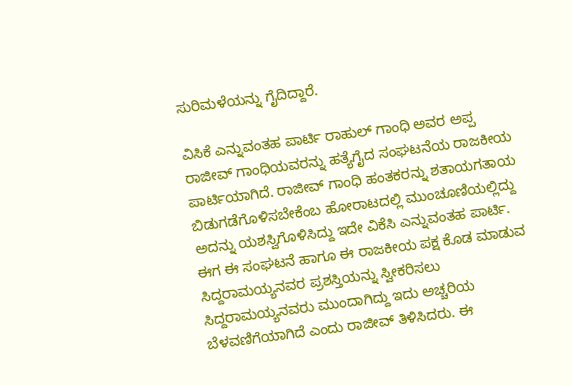ಸುರಿಮಳೆಯನ್ನು ಗೈದಿದ್ದಾರೆ.

ವಿಸಿಕೆ ಎನ್ನುವಂತಹ ಪಾರ್ಟಿ ರಾಹುಲ್ ಗಾಂಧಿ ಅವರ ಅಪ್ಪ ರಾಜೀವ್ ಗಾಂಧಿಯವರನ್ನು ಹತ್ಯೆಗೈದ ಸಂಘಟನೆಯ ರಾಜಕೀಯ ಪಾರ್ಟಿಯಾಗಿದೆ. ರಾಜೀವ್ ಗಾಂಧಿ ಹಂತಕರನ್ನು ಶತಾಯಗತಾಯ ಬಿಡುಗಡೆಗೊಳಿಸಬೇಕೆಂಬ ಹೋರಾಟದಲ್ಲಿ ಮುಂಚೂಣಿಯಲ್ಲಿದ್ದು ಅದನ್ನು ಯಶಸ್ವಿಗೊಳಿಸಿದ್ದು ಇದೇ ವಿಕೆಸಿ ಎನ್ನುವಂತಹ ಪಾರ್ಟಿ. ಈಗ ಈ ಸಂಘಟನೆ ಹಾಗೂ ಈ ರಾಜಕೀಯ ಪಕ್ಷ ಕೊಡ ಮಾಡುವ ಸಿದ್ದರಾಮಯ್ಯನವರ ಪ್ರಶಸ್ತಿಯನ್ನು ಸ್ವೀಕರಿಸಲು ಸಿದ್ದರಾಮಯ್ಯನವರು ಮುಂದಾಗಿದ್ದು ಇದು ಅಚ್ಚರಿಯ ಬೆಳವಣಿಗೆಯಾಗಿದೆ ಎಂದು ರಾಜೀವ್ ತಿಳಿಸಿದರು. ಈ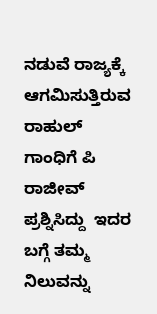ನಡುವೆ ರಾಜ್ಯಕ್ಕೆ ಆಗಮಿಸುತ್ತಿರುವ ರಾಹುಲ್ ಗಾಂಧಿಗೆ ಪಿ ರಾಜೀವ್ ಪ್ರಶ್ನಿಸಿದ್ದು  ಇದರ ಬಗ್ಗೆ ತಮ್ಮ ನಿಲುವನ್ನು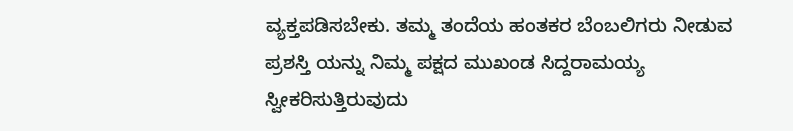ವ್ಯಕ್ತಪಡಿಸಬೇಕು. ತಮ್ಮ ತಂದೆಯ ಹಂತಕರ ಬೆಂಬಲಿಗರು ನೀಡುವ ಪ್ರಶಸ್ತಿ ಯನ್ನು ನಿಮ್ಮ ಪಕ್ಷದ ಮುಖಂಡ ಸಿದ್ದರಾಮಯ್ಯ ಸ್ವೀಕರಿಸುತ್ತಿರುವುದು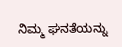ನಿಮ್ಮ ಘನತೆಯನ್ನು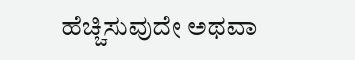ಹೆಚ್ಚಿಸುವುದೇ ಅಥವಾ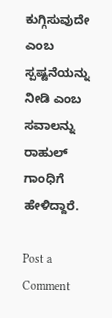ಕುಗ್ಗಿಸುವುದೇ ಎಂಬ ಸ್ಪಷ್ಟನೆಯನ್ನು ನೀಡಿ ಎಂಬ ಸವಾಲನ್ನು ರಾಹುಲ್ ಗಾಂಧಿಗೆ ಹೇಳಿದ್ದಾರೆ.

Post a Comment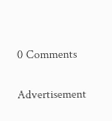0 Comments

Advertisement